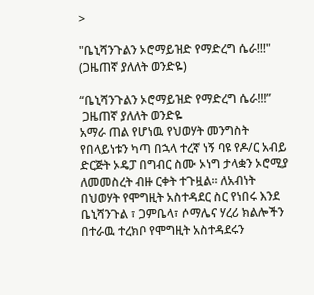>

"ቤኒሻንጉልን ኦሮማይዝድ የማድረግ ሴራ!!!"  (ጋዜጠኛ ያለለት ወንድዬ)

“ቤኒሻንጉልን ኦሮማይዝድ የማድረግ ሴራ!!!”
 ጋዜጠኛ ያለለት ወንድዬ
አማራ ጠል የሆነዉ የህወሃት መንግስት የበላይነቱን ካጣ በኋላ ተረኛ ነኝ ባዩ የዶ/ር አብይ ድርጅት ኦዴፓ በግብር ስሙ ኦነግ ታላቋን ኦሮሚያ ለመመስረት ብዙ ርቀት ተጉዟል፡፡ ለአብነት በህወሃት የሞግዚት አስተዳደር ስር የነበሩ እንደ ቤኒሻንጉል ፣ ጋምቤላ፣ ሶማሌና ሃረሪ ክልሎችን በተራዉ ተረክቦ የሞግዚት አስተዳደሩን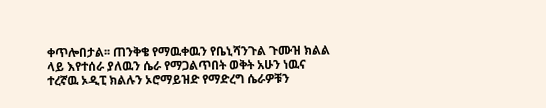ቀጥሎበታል፡፡ ጠንቅቄ የማዉቀዉን የቤኒሻንጉል ጉሙዝ ክልል ላይ እየተሰራ ያለዉን ሴራ የማጋልጥበት ወቅት አሁን ነዉና ተረኛዉ ኦዲፒ ክልሉን ኦሮማይዝድ የማድረግ ሴራዎቹን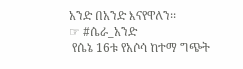አንድ በአንድ እናየዋለን፡፡
☞ #ሴራ_አንድ
 የሴኔ 16ቱ የአሶሳ ከተማ ግጭት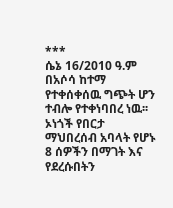***
ሴኔ 16/2010 ዓ.ም በአሶሳ ከተማ የተቀሰቀሰዉ ግጭት ሆን ተብሎ የተቀነባበረ ነዉ፡፡ ኦነጎች የበርታ ማህበረሰብ አባላት የሆኑ 8 ሰዎችን በማገት እና የደረሱበትን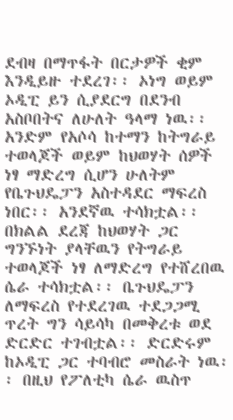ደብዛ በማጥፋት በርታዎች ቂም እንዲይዙ ተደረገ፡፡ ኦነግ ወይም ኦዲፒ ይን ሲያደርግ በደንብ አስቦበትና ለሁለት ዓላማ ነዉ፡፡አንድም የአሶሳ ከተማን ከትግራይ ተወላጆች ወይም ከህወሃት ሰዎች ነፃ ማድረግ ሲሆን ሁለትም የቤጉህዴፓን አስተዳደር ማፍረስ ነበር፡፡ አንደኛዉ ተሳክቷል፡፡በክልል ደረጃ ከህወሃት ጋር ግንኙነት ያላቸዉን የትግራይ ተወላጆች ነፃ ለማድረግ የተሸረበዉ ሴራ ተሳክቷል፡፡ ቤጉህዴፓን ለማፍረስ የተደረገዉ ተደጋጋሚ ጥረት ግን ሳይሳካ በመቅረቱ ወደ ድርድር ተገብቷል፡፡ ድርድሩም ከኦዲፒ ጋር ተባብሮ መስራት ነዉ፡፡ በዚህ የፖለቲካ ሴራ ዉስጥ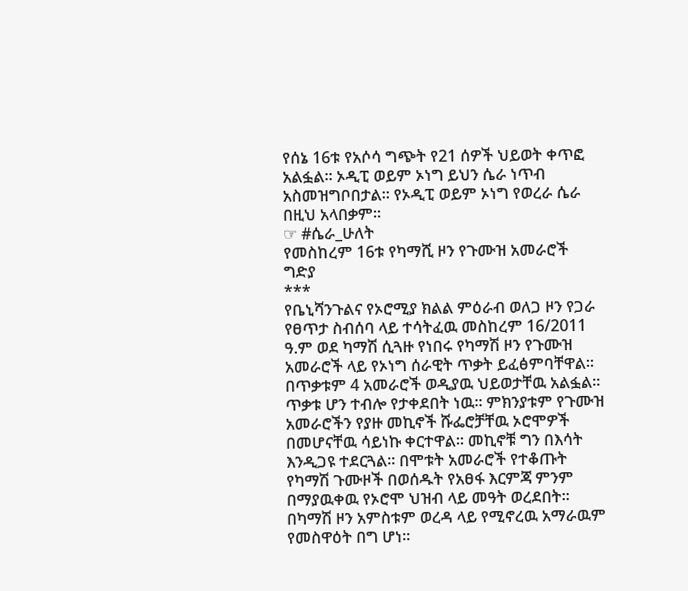የሰኔ 16ቱ የአሶሳ ግጭት የ21 ሰዎች ህይወት ቀጥፎ አልፏል፡፡ ኦዲፒ ወይም ኦነግ ይህን ሴራ ነጥብ አስመዝግቦበታል፡፡ የኦዲፒ ወይም ኦነግ የወረራ ሴራ በዚህ አላበቃም፡፡
☞ #ሴራ_ሁለት
የመስከረም 16ቱ የካማሺ ዞን የጉሙዝ አመራሮች ግድያ
***
የቤኒሻንጉልና የኦሮሚያ ክልል ምዕራብ ወለጋ ዞን የጋራ የፀጥታ ስብሰባ ላይ ተሳትፈዉ መስከረም 16/2011 ዓ.ም ወደ ካማሽ ሲጓዙ የነበሩ የካማሽ ዞን የጉሙዝ አመራሮች ላይ የኦነግ ሰራዊት ጥቃት ይፈፅምባቸዋል፡፡ በጥቃቱም 4 አመራሮች ወዲያዉ ህይወታቸዉ አልፏል፡፡ ጥቃቱ ሆን ተብሎ የታቀደበት ነዉ፡፡ ምክንያቱም የጉሙዝ አመራሮችን የያዙ መኪኖች ሹፌሮቻቸዉ ኦሮሞዎች በመሆናቸዉ ሳይነኩ ቀርተዋል፡፡ መኪኖቹ ግን በእሳት እንዲጋዩ ተደርጓል፡፡ በሞቱት አመራሮች የተቆጡት የካማሽ ጉሙዞች በወሰዱት የአፀፋ እርምጃ ምንም በማያዉቀዉ የኦሮሞ ህዝብ ላይ መዓት ወረደበት፡፡ በካማሽ ዞን አምስቱም ወረዳ ላይ የሚኖረዉ አማራዉም የመስዋዕት በግ ሆነ፡፡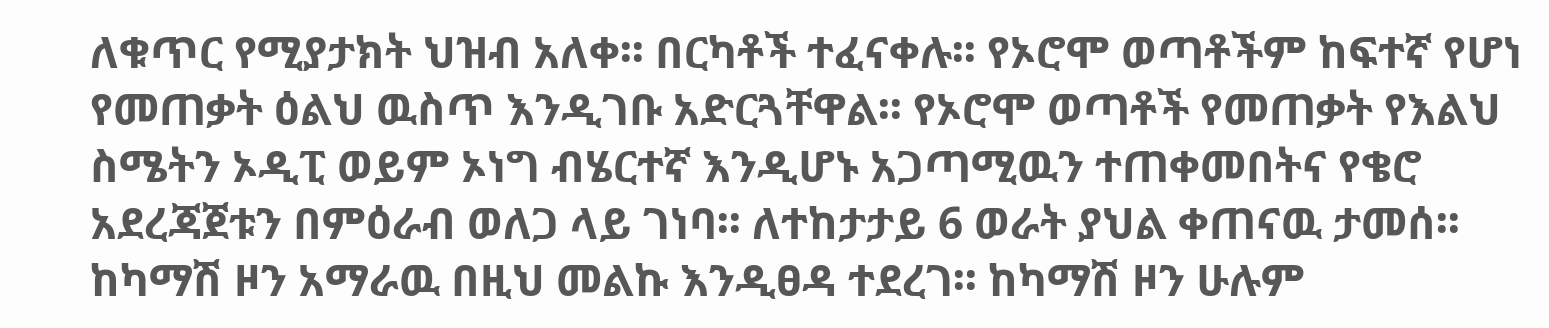ለቁጥር የሚያታክት ህዝብ አለቀ፡፡ በርካቶች ተፈናቀሉ፡፡ የኦሮሞ ወጣቶችም ከፍተኛ የሆነ የመጠቃት ዕልህ ዉስጥ እንዲገቡ አድርጓቸዋል፡፡ የኦሮሞ ወጣቶች የመጠቃት የእልህ ስሜትን ኦዲፒ ወይም ኦነግ ብሄርተኛ እንዲሆኑ አጋጣሚዉን ተጠቀመበትና የቄሮ አደረጃጀቱን በምዕራብ ወለጋ ላይ ገነባ፡፡ ለተከታታይ 6 ወራት ያህል ቀጠናዉ ታመሰ፡፡ ከካማሽ ዞን አማራዉ በዚህ መልኩ እንዲፀዳ ተደረገ፡፡ ከካማሽ ዞን ሁሉም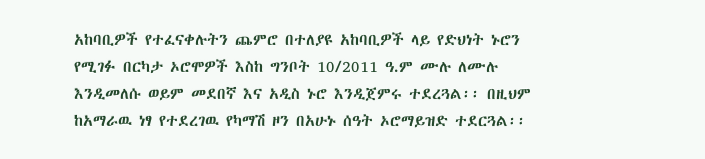አከባቢዎች የተፈናቀሉትን ጨምሮ በተለያዩ አከባቢዎች ላይ የድህነት ኑሮን የሚገፉ በርካታ ኦሮሞዎች እስከ ግንቦት 10/2011 ዓ.ም ሙሉ ለሙሉ እንዲመለሱ ወይም መደበኛ እና አዲስ ኑሮ እንዲጀምሩ ተደረጓል፡፡ በዚህም ከአማራዉ ነፃ የተደረገዉ የካማሽ ዞን በአሁኑ ሰዓት ኦሮማይዝድ ተደርጓል፡፡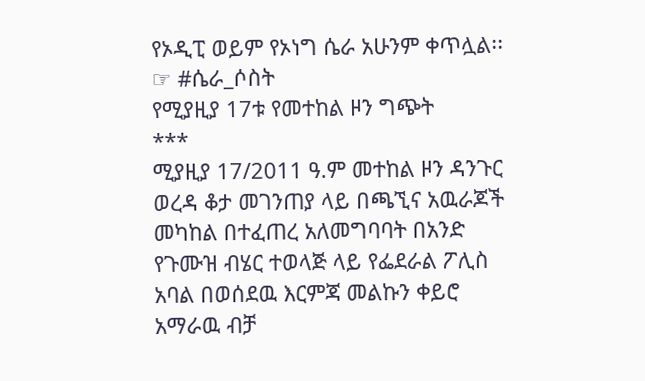የኦዲፒ ወይም የኦነግ ሴራ አሁንም ቀጥሏል፡፡
☞ #ሴራ_ሶስት
የሚያዚያ 17ቱ የመተከል ዞን ግጭት
***
ሚያዚያ 17/2011 ዓ.ም መተከል ዞን ዳንጉር ወረዳ ቆታ መገንጠያ ላይ በጫኚና አዉራጆች መካከል በተፈጠረ አለመግባባት በአንድ የጉሙዝ ብሄር ተወላጅ ላይ የፌደራል ፖሊስ አባል በወሰደዉ እርምጃ መልኩን ቀይሮ አማራዉ ብቻ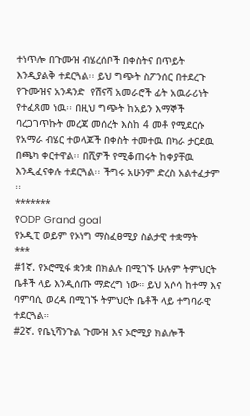ተነጥሎ በጉሙዝ ብሄረሰቦች በቀስትና በጥይት እንዲያልቅ ተደርጓል፡፡ ይህ ግጭት ስፖንሰር በተደረጉ የጉሙዝና አንዳንድ  የሽናሻ አመራሮች ፊት አዉራሪነት የተፈጸመ ነዉ፡፡ በዚህ ግጭት ከአይን እማኞች ባረጋገጥኩት መረጃ መሰረት እስከ 4 መቶ የሚደርሱ የአማራ ብሄር ተወላጆች በቀስት ተመተዉ በካራ ታርደዉ በጫካ ቀርተዋል፡፡ በሺዎች የሚቆጠሩት ከቀያቸዉ እንዲፈናቀሉ ተደርጓል፡፡ ችግሩ አሁንም ድረስ አልተፈታም ፡፡
*******
የODP Grand goal
የኦዲፒ ወይም የኦነግ ማስፈፀሚያ ስልታዊ ተቋማት
***
#1ኛ. የኦሮሚፋ ቋንቋ በክልሉ በሚገኙ ሁሉም ትምህርት ቤቶች ላይ እንዲሰጡ ማድረግ ነው። ይህ አሶሳ ከተማ እና ባምባሲ ወረዳ በሚገኙ ትምህርት ቤቶች ላይ ተግባራዊ ተደርጓል።
#2ኛ. የቤኒሻንጉል ጉሙዝ እና ኦሮሚያ ክልሎች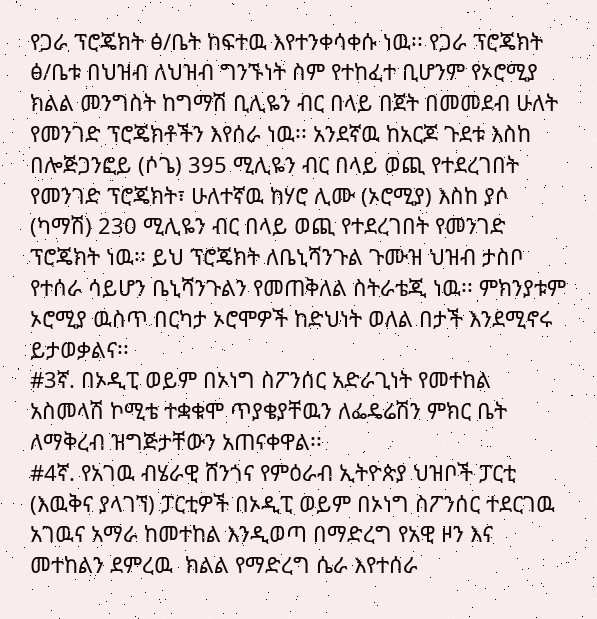የጋራ ፕሮጄክት ፅ/ቤት ከፍተዉ እየተንቀሳቀሱ ነዉ፡፡ የጋራ ፕሮጄክት ፅ/ቤቱ በህዝብ ለህዝብ ግንኙነት ስም የተከፈተ ቢሆንም የኦሮሚያ ክልል መንግስት ከግማሽ ቢሊዬን ብር በላይ በጀት በመመደብ ሁለት የመንገድ ፕሮጄክቶችን እየሰራ ነዉ፡፡ አንደኛዉ ከአርጆ ጉደቱ እስከ በሎጅጋንፎይ (ሶጌ) 395 ሚሊዬን ብር በላይ ወጪ የተደረገበት የመንገድ ፕሮጄክት፣ ሁለተኛዉ ከሃሮ ሊሙ (ኦሮሚያ) እስከ ያሶ (ካማሽ) 230 ሚሊዬን ብር በላይ ወጪ የተደረገበት የመንገድ ፕሮጄክት ነዉ፡፡ ይህ ፕሮጄክት ለቤኒሻንጉል ጉሙዝ ህዝብ ታስቦ የተሰራ ሳይሆን ቤኒሻንጉልን የመጠቅለል ስትራቴጂ ነዉ፡፡ ምክንያቱም ኦሮሚያ ዉስጥ በርካታ ኦሮሞዎች ከድህነት ወለል በታች እንደሚኖሩ ይታወቃልና፡፡
#3ኛ. በኦዲፒ ወይም በኦነግ ስፖንሰር አድራጊነት የመተከል አስመላሽ ኮሚቴ ተቋቁሞ ጥያቄያቸዉን ለፌዴሬሽን ምክር ቤት ለማቅረብ ዝግጅታቸውን አጠናቀዋል፡፡
#4ኛ. የአገዉ ብሄራዊ ሸንጎና የምዕራብ ኢትዮጵያ ህዝቦች ፓርቲ (እዉቅና ያላገኘ) ፓርቲዎች በኦዲፒ ወይም በኦነግ ስፖንሰር ተደርገዉ አገዉና አማራ ከመተከል እንዲወጣ በማድረግ የአዊ ዞን እና መተከልን ደምረዉ  ክልል የማድረግ ሴራ እየተሰራ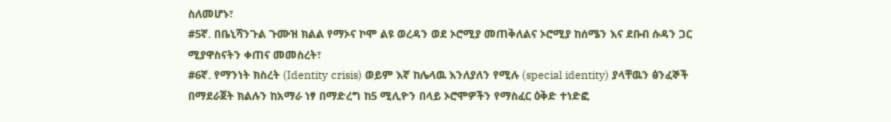ስለመሆኑ፣
#5ኛ. በቤኒሻንጉል ጉሙዝ ክልል የማኦና ኮሞ ልዩ ወረዳን ወደ ኦሮሚያ መጠቅለልና ኦሮሚያ ከሰሜን እና ደቡብ ሱዳን ጋር ሚያዋስናትን ቀጠና መመስረት፣
#6ኛ. የማንነት ክስረት (Identity crisis) ወይም እኛ ከሌላዉ እንለያለን የሚሉ (special identity) ያላቸዉን ፅንፈኞች በማደራጀት ክልሉን ከአማራ ነፃ በማድረግ ከ5 ሚሊዮን በላይ ኦሮሞዎችን የማስፈር ዕቅድ ተነድፎ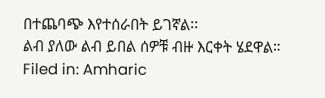በተጨባጭ እየተሰራበት ይገኛል፡፡
ልብ ያለው ልብ ይበል ሰዎቹ ብዙ እርቀት ሄደዋል።
Filed in: Amharic